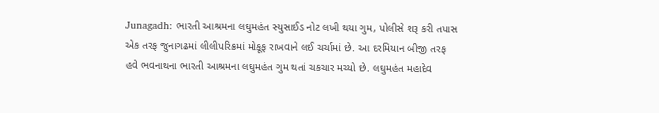Junagadh: ભારતી આશ્રમના લઘુમહંત સ્યુસાઈડ નોટ લખી થયા ગુમ, પોલીસે શરૂ કરી તપાસ
એક તરફ જુનાગઢમાં લીલીપરિક્રમાં મોકૂફ રાખવાને લઈ ચર્ચામાં છે. આ દરમિયાન બીજી તરફ હવે ભવનાથના ભારતી આશ્રમના લઘુમહંત ગુમ થતાં ચકચાર મચ્યો છે. લઘુમહંત મહાદેવ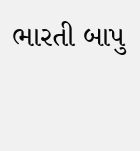ભારતી બાપુ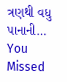ત્રણથી વધુ પાનાની…
You Missed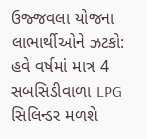ઉજ્જવલા યોજના લાભાર્થીઓને ઝટકો: હવે વર્ષમાં માત્ર 4 સબસિડીવાળા LPG સિલિન્ડર મળશે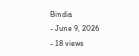Bindia
- June 9, 2026
- 18 views